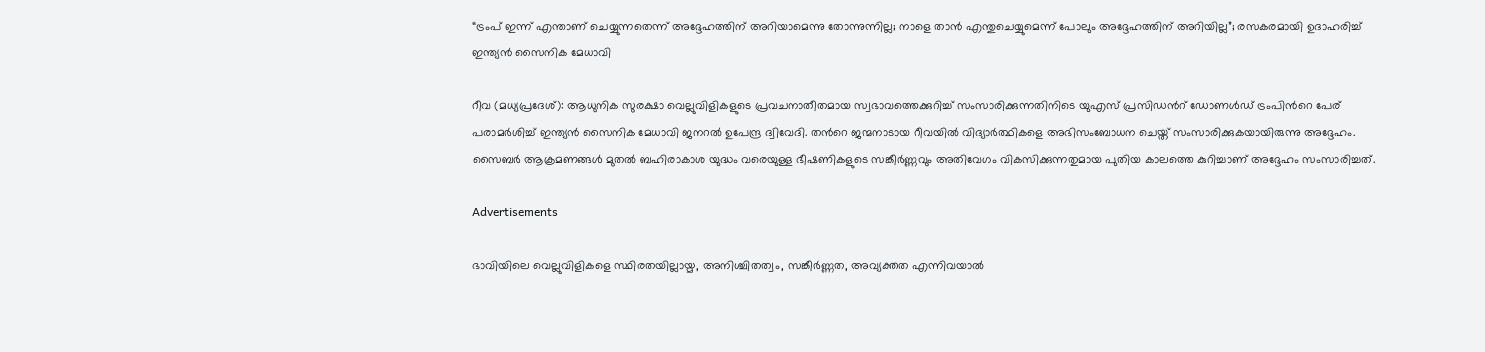“ട്രംപ് ഇന്ന് എന്താണ് ചെയ്യുന്നതെന്ന് അദ്ദേഹത്തിന് അറിയാമെന്നു തോന്നുന്നില്ല; നാളെ താൻ എന്തുചെയ്യുമെന്ന് പോലും അദ്ദേഹത്തിന് അറിയില്ല”; രസകരമായി ഉദാഹരിച്ച് ഇന്ത്യൻ സൈനിക മേധാവി

റീവ (മധ്യപ്രദേശ്): ആധുനിക സുരക്ഷാ വെല്ലുവിളികളുടെ പ്രവചനാതീതമായ സ്വഭാവത്തെക്കുറിച്ച് സംസാരിക്കുന്നതിനിടെ യുഎസ് പ്രസിഡന്‍റ് ഡോണൾഡ് ട്രംപിന്‍റെ പേര് പരാമർശിച്ച് ഇന്ത്യൻ സൈനിക മേധാവി ജനറൽ ഉപേന്ദ്ര ദ്വിവേദി. തന്‍റെ ജന്മനാടായ റീവയിൽ വിദ്യാർത്ഥികളെ അഭിസംബോധന ചെയ്ത് സംസാരിക്കുകയായിരുന്നു അദ്ദേഹം. സൈബർ ആക്രമണങ്ങൾ മുതൽ ബഹിരാകാശ യുദ്ധം വരെയുള്ള ഭീഷണികളുടെ സങ്കീർണ്ണവും അതിവേഗം വികസിക്കുന്നതുമായ പുതിയ കാലത്തെ കുറിച്ചാണ് അദ്ദേഹം സംസാരിച്ചത്.

Advertisements

ഭാവിയിലെ വെല്ലുവിളികളെ സ്ഥിരതയില്ലായ്മ, അനിശ്ചിതത്വം, സങ്കീർണ്ണത, അവ്യക്തത എന്നിവയാൽ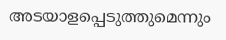അടയാളപ്പെടുത്തുമെന്നും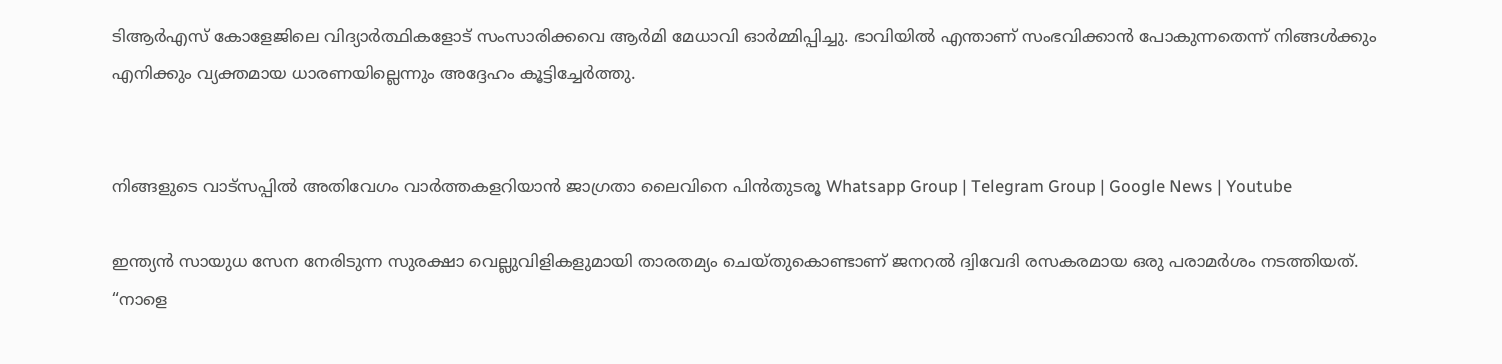ടിആർഎസ് കോളേജിലെ വിദ്യാർത്ഥികളോട് സംസാരിക്കവെ ആർമി മേധാവി ഓര്‍മ്മിപ്പിച്ചു. ഭാവിയിൽ എന്താണ് സംഭവിക്കാൻ പോകുന്നതെന്ന് നിങ്ങൾക്കും എനിക്കും വ്യക്തമായ ധാരണയില്ലെന്നും അദ്ദേഹം കൂട്ടിച്ചേർത്തു.


നിങ്ങളുടെ വാട്സപ്പിൽ അതിവേഗം വാർത്തകളറിയാൻ ജാഗ്രതാ ലൈവിനെ പിൻതുടരൂ Whatsapp Group | Telegram Group | Google News | Youtube

ഇന്ത്യൻ സായുധ സേന നേരിടുന്ന സുരക്ഷാ വെല്ലുവിളികളുമായി താരതമ്യം ചെയ്തുകൊണ്ടാണ് ജനറൽ ദ്വിവേദി രസകരമായ ഒരു പരാമർശം നടത്തിയത്. “നാളെ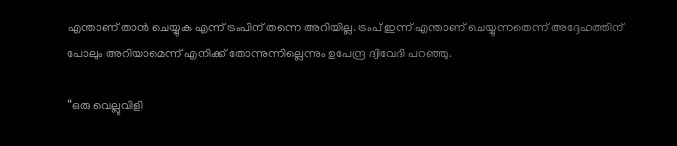എന്താണ് താൻ ചെയ്യുക എന്ന് ട്രംപിന് തന്നെ അറിയില്ല. ട്രംപ് ഇന്ന് എന്താണ് ചെയ്യുന്നതെന്ന് അദ്ദേഹത്തിന് പോലും അറിയാമെന്ന് എനിക്ക് തോന്നുന്നില്ലെന്നും ഉപേന്ദ്ര ദ്വിവേദി പറഞ്ഞു.

“ഒരു വെല്ലുവിളി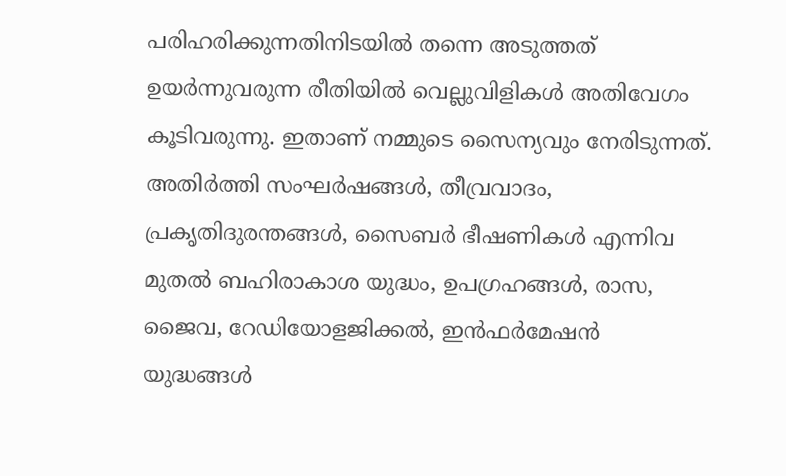പരിഹരിക്കുന്നതിനിടയിൽ തന്നെ അടുത്തത് ഉയർന്നുവരുന്ന രീതിയിൽ വെല്ലുവിളികൾ അതിവേഗം കൂടിവരുന്നു. ഇതാണ് നമ്മുടെ സൈന്യവും നേരിടുന്നത്. അതിർത്തി സംഘർഷങ്ങൾ, തീവ്രവാദം, പ്രകൃതിദുരന്തങ്ങൾ, സൈബർ ഭീഷണികൾ എന്നിവ മുതൽ ബഹിരാകാശ യുദ്ധം, ഉപഗ്രഹങ്ങൾ, രാസ, ജൈവ, റേഡിയോളജിക്കൽ, ഇൻഫർമേഷൻ യുദ്ധങ്ങൾ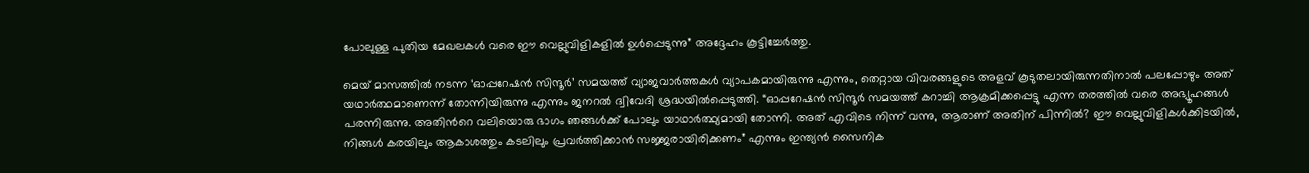പോലുള്ള പുതിയ മേഖലകൾ വരെ ഈ വെല്ലുവിളികളിൽ ഉൾപ്പെടുന്നു” അദ്ദേഹം കൂട്ടിച്ചേർത്തു.

മെയ് മാസത്തിൽ നടന്ന ‘ഓപ്പറേഷൻ സിന്ദൂർ’ സമയത്ത് വ്യാജവാർത്തകൾ വ്യാപകമായിരുന്നു എന്നും, തെറ്റായ വിവരങ്ങളുടെ അളവ് കൂടുതലായിരുന്നതിനാൽ പലപ്പോഴും അത് യഥാർത്ഥമാണെന്ന് തോന്നിയിരുന്നു എന്നും ജനറൽ ദ്വിവേദി ശ്രദ്ധയിൽപ്പെടുത്തി. “ഓപ്പറേഷൻ സിന്ദൂർ സമയത്ത് കറാച്ചി ആക്രമിക്കപ്പെട്ടു എന്ന തരത്തിൽ വരെ അഭ്യൂഹങ്ങൾ പരന്നിരുന്നു. അതിന്‍റെ വലിയൊരു ഭാഗം ഞങ്ങൾക്ക് പോലും യാഥാർത്ഥ്യമായി തോന്നി. അത് എവിടെ നിന്ന് വന്നു, ആരാണ് അതിന് പിന്നിൽ? ഈ വെല്ലുവിളികൾക്കിടയിൽ, നിങ്ങൾ കരയിലും ആകാശത്തും കടലിലും പ്രവർത്തിക്കാൻ സജ്ജരായിരിക്കണം” എന്നും ഇന്ത്യൻ സൈനിക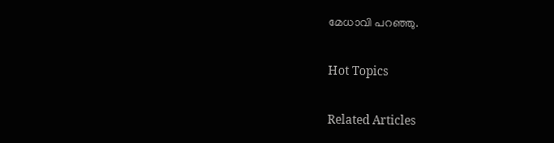മേധാവി പറഞ്ഞു.

Hot Topics

Related Articles